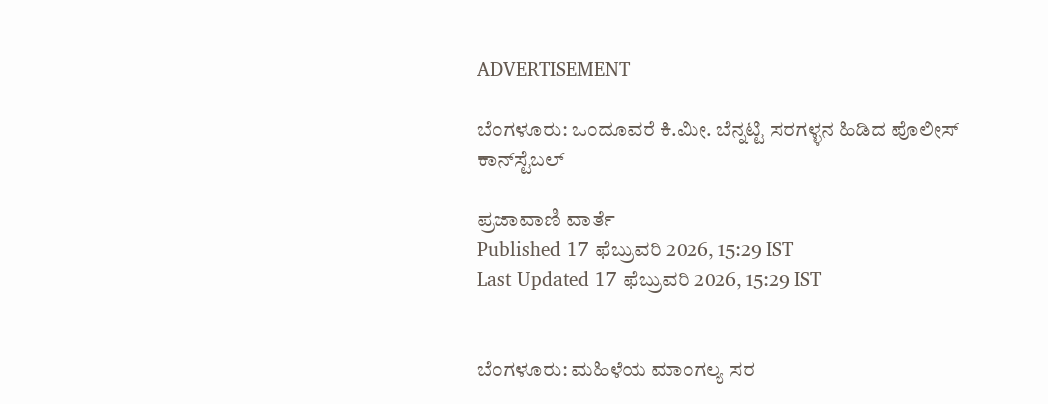ADVERTISEMENT

ಬೆಂಗಳೂರು: ಒಂದೂವರೆ ಕಿ.ಮೀ. ಬೆನ್ನಟ್ಟಿ ಸರಗಳ್ಳನ ಹಿಡಿದ ಪೊಲೀಸ್ ಕಾನ್‌ಸ್ಟೆಬಲ್

ಪ್ರಜಾವಾಣಿ ವಾರ್ತೆ
Published 17 ಫೆಬ್ರುವರಿ 2026, 15:29 IST
Last Updated 17 ಫೆಬ್ರುವರಿ 2026, 15:29 IST


ಬೆಂಗಳೂರು: ಮಹಿಳೆಯ ಮಾಂಗಲ್ಯ ಸರ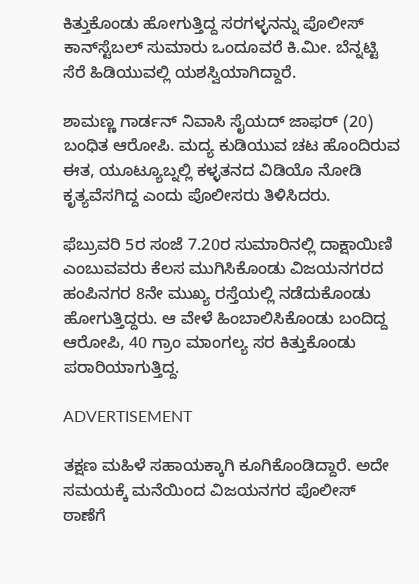ಕಿತ್ತುಕೊಂಡು ಹೋಗುತ್ತಿದ್ದ ಸರಗಳ್ಳನನ್ನು ಪೊಲೀಸ್ ಕಾನ್‌ಸ್ಟೆಬಲ್‌ ಸುಮಾರು ಒಂದೂವರೆ ಕಿ.ಮೀ. ಬೆನ್ನಟ್ಟಿ ಸೆರೆ ಹಿಡಿಯುವಲ್ಲಿ ಯಶಸ್ವಿಯಾಗಿದ್ದಾರೆ.

ಶಾಮಣ್ಣ ಗಾರ್ಡನ್‌ ನಿವಾಸಿ ಸೈಯದ್ ಜಾಫರ್‌ (20) ಬಂಧಿತ ಆರೋಪಿ. ಮದ್ಯ ಕುಡಿಯುವ ಚಟ ಹೊಂದಿರುವ ಈತ, ಯೂಟ್ಯೂಬ್ನಲ್ಲಿ ಕಳ್ಳತನದ ವಿಡಿಯೊ ನೋಡಿ ಕೃತ್ಯವೆಸಗಿದ್ದ ಎಂದು ಪೊಲೀಸರು ತಿಳಿಸಿದರು.

ಫೆಬ್ರುವರಿ 5ರ ಸಂಜೆ 7.20ರ ಸುಮಾರಿನಲ್ಲಿ ದಾಕ್ಷಾಯಿಣಿ ಎಂಬುವವರು ಕೆಲಸ ಮುಗಿಸಿಕೊಂಡು ವಿಜಯನಗರದ ಹಂಪಿನಗರ 8ನೇ ಮುಖ್ಯ ರಸ್ತೆಯಲ್ಲಿ ನಡೆದುಕೊಂಡು ಹೋಗುತ್ತಿದ್ದರು. ಆ ವೇಳೆ ಹಿಂಬಾಲಿಸಿಕೊಂಡು ಬಂದಿದ್ದ ಆರೋಪಿ, 40 ಗ್ರಾಂ ಮಾಂಗಲ್ಯ ಸರ ಕಿತ್ತುಕೊಂಡು ಪರಾರಿಯಾಗುತ್ತಿದ್ದ.

ADVERTISEMENT

ತಕ್ಷಣ ಮಹಿಳೆ ಸಹಾಯಕ್ಕಾಗಿ ಕೂಗಿಕೊಂಡಿದ್ದಾರೆ. ಅದೇ ಸಮಯಕ್ಕೆ ಮನೆಯಿಂದ ವಿಜಯನಗರ ಪೊಲೀಸ್ ಠಾಣೆಗೆ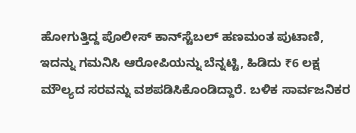ಹೋಗುತ್ತಿದ್ದ ಪೊಲೀಸ್ ಕಾನ್‌ಸ್ಟೆಬಲ್ ಹಣಮಂತ ಪುಟಾಣಿ, ಇದನ್ನು ಗಮನಿಸಿ ಆರೋಪಿಯನ್ನು ಬೆನ್ನಟ್ಟಿ, ಹಿಡಿದು ₹6 ಲಕ್ಷ ಮೌಲ್ಯದ ಸರವನ್ನು ವಶಪಡಿಸಿಕೊಂಡಿದ್ದಾರೆ. ಬಳಿಕ ಸಾರ್ವಜನಿಕರ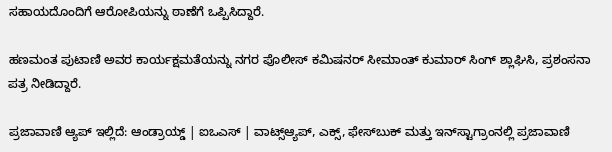ಸಹಾಯದೊಂದಿಗೆ ಆರೋಪಿಯನ್ನು ಠಾಣೆಗೆ ಒಪ್ಪಿಸಿದ್ದಾರೆ.

ಹಣಮಂತ ಪುಟಾಣಿ ಅವರ ಕಾರ್ಯಕ್ಷಮತೆಯನ್ನು ನಗರ ಪೊಲೀಸ್ ಕಮಿಷನರ್ ಸೀಮಾಂತ್ ಕುಮಾರ್ ಸಿಂಗ್ ಶ್ಲಾಘಿಸಿ, ಪ್ರಶಂಸನಾ ಪತ್ರ ನೀಡಿದ್ದಾರೆ.

ಪ್ರಜಾವಾಣಿ ಆ್ಯಪ್ ಇಲ್ಲಿದೆ: ಆಂಡ್ರಾಯ್ಡ್ | ಐಒಎಸ್ | ವಾಟ್ಸ್ಆ್ಯಪ್, ಎಕ್ಸ್, ಫೇಸ್‌ಬುಕ್ ಮತ್ತು ಇನ್‌ಸ್ಟಾಗ್ರಾಂನಲ್ಲಿ ಪ್ರಜಾವಾಣಿ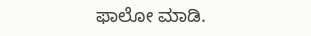ಫಾಲೋ ಮಾಡಿ.